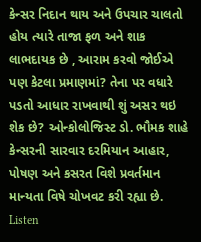કેન્સર નિદાન થાય અને ઉપચાર ચાલતો હોય ત્યારે તાજા ફળ અને શાક લાભદાયક છે , આરામ કરવો જોઈએ પણ કેટલા પ્રમાણમાં? તેના પર વધારે પડતો આધાર રાખવાથી શું અસર થઇ શેક છે? ઓન્કોલોજિસ્ટ ડો. ભૌમક શાહે કેન્સરની સારવાર દરમિયાન આહાર, પોષણ અને કસરત વિશે પ્રવર્તમાન માન્યતા વિષે ચોખવટ કરી રહ્યા છે.
Listen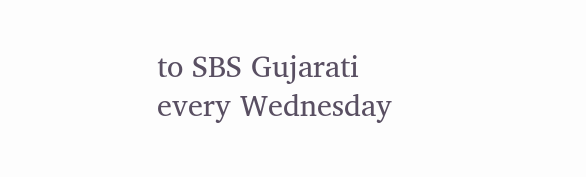to SBS Gujarati every Wednesday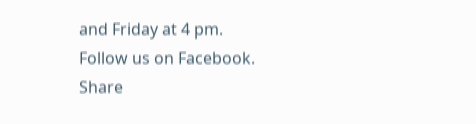and Friday at 4 pm.
Follow us on Facebook.
Share